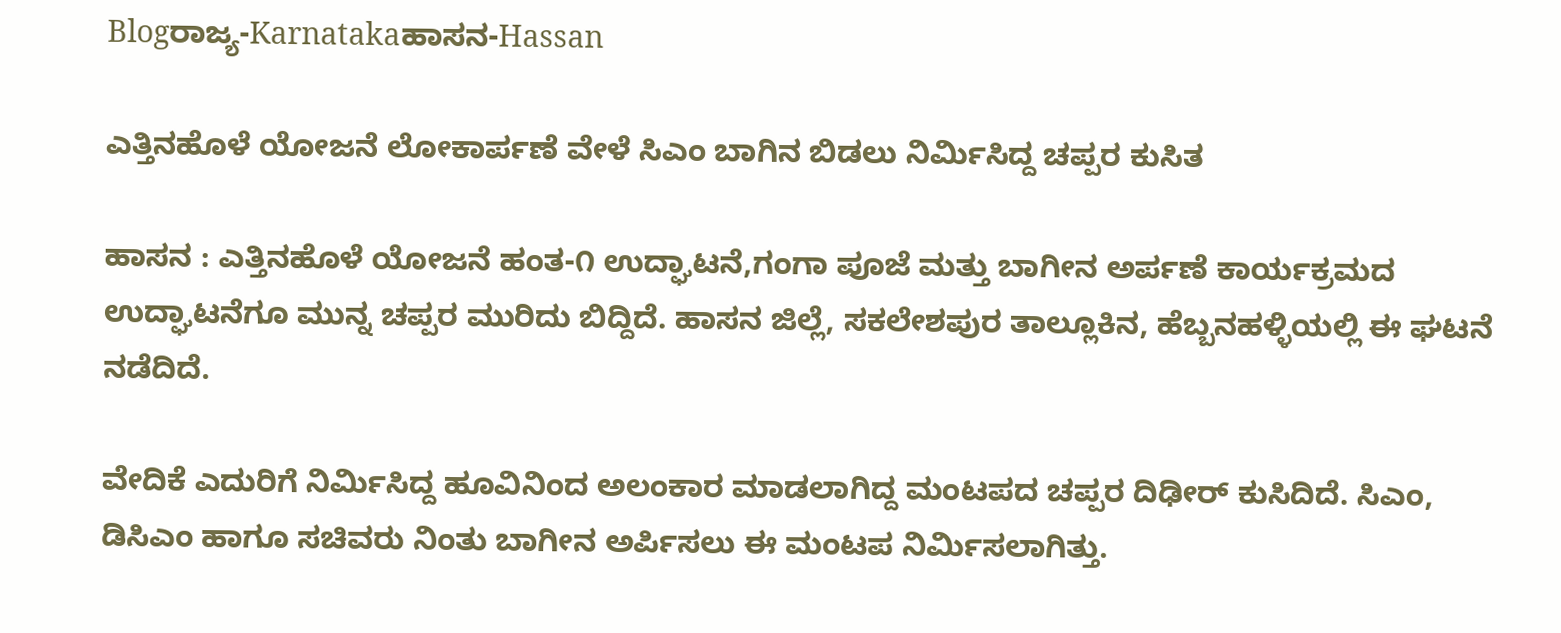Blogರಾಜ್ಯ-Karnatakaಹಾಸನ-Hassan

ಎತ್ತಿನಹೊಳೆ ಯೋಜನೆ ಲೋಕಾರ್ಪಣೆ ವೇಳೆ ಸಿಎಂ ಬಾಗಿನ ಬಿಡಲು ನಿರ್ಮಿಸಿದ್ದ ಚಪ್ಪರ ಕುಸಿತ

ಹಾಸನ : ಎತ್ತಿನಹೊಳೆ ಯೋಜನೆ ‌ಹಂತ-೧ ಉದ್ಘಾಟನೆ,ಗಂಗಾ ಪೂಜೆ ಮತ್ತು ಬಾಗೀನ ಅರ್ಪಣೆ ಕಾರ್ಯಕ್ರಮದ ಉದ್ಘಾಟನೆಗೂ ಮುನ್ನ ಚಪ್ಪರ ಮುರಿದು ಬಿದ್ದಿದೆ. ಹಾಸನ ಜಿಲ್ಲೆ, ಸಕಲೇಶಪುರ ತಾಲ್ಲೂಕಿನ, ಹೆಬ್ಬನಹಳ್ಳಿಯಲ್ಲಿ ಈ ಘಟನೆ ನಡೆದಿದೆ.

ವೇದಿಕೆ ಎದುರಿಗೆ ನಿರ್ಮಿಸಿದ್ದ ಹೂವಿನಿಂದ ಅಲಂಕಾರ ಮಾಡಲಾಗಿದ್ದ ಮಂಟಪದ ಚಪ್ಪರ ದಿಢೀರ್ ಕುಸಿದಿದೆ. ಸಿಎಂ, ಡಿಸಿಎಂ ಹಾಗೂ ಸಚಿವರು ನಿಂತು ಬಾಗೀನ ಅರ್ಪಿಸಲು ಈ ಮಂಟಪ ನಿರ್ಮಿಸಲಾಗಿತ್ತು.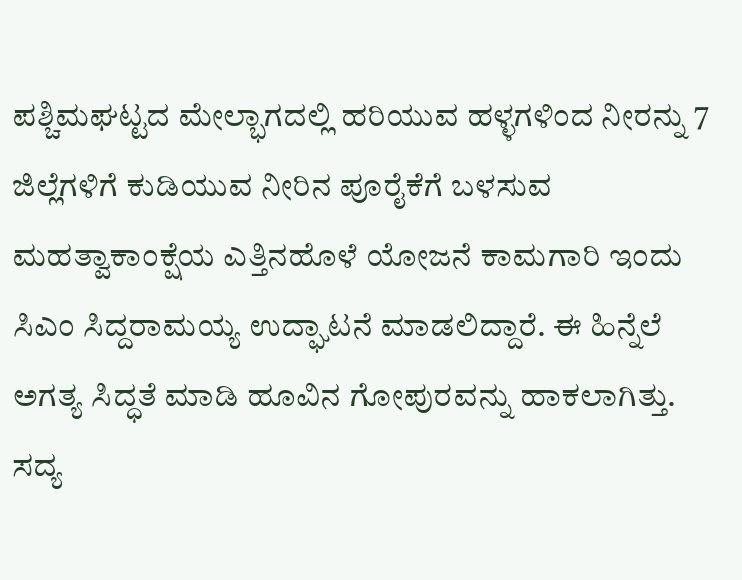ಪಶ್ಚಿಮಘಟ್ಟದ ಮೇಲ್ಭಾಗದಲ್ಲಿ ಹರಿಯುವ ಹಳ್ಳಗಳಿಂದ ನೀರನ್ನು 7 ಜಿಲ್ಲೆಗಳಿಗೆ ಕುಡಿಯುವ ನೀರಿನ ಪೂರೈಕೆಗೆ ಬಳಸುವ ಮಹತ್ವಾಕಾಂಕ್ಷೆಯ ಎತ್ತಿನಹೊಳೆ ಯೋಜನೆ ಕಾಮಗಾರಿ ಇಂದು ಸಿಎಂ ಸಿದ್ದರಾಮಯ್ಯ ಉದ್ಘಾಟನೆ ಮಾಡಲಿದ್ದಾರೆ. ಈ ಹಿನ್ನೆಲೆ ಅಗತ್ಯ ಸಿದ್ಧತೆ ಮಾಡಿ ಹೂವಿನ ಗೋಪುರವನ್ನು ಹಾಕಲಾಗಿತ್ತು. ಸದ್ಯ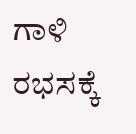ಗಾಳಿ ರಭಸಕ್ಕೆ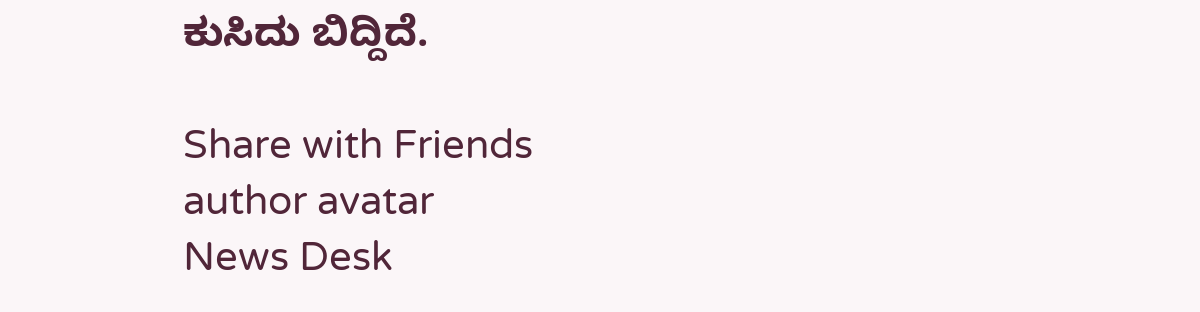ಕುಸಿದು ಬಿದ್ದಿದೆ.

Share with Friends
author avatar
News Desk